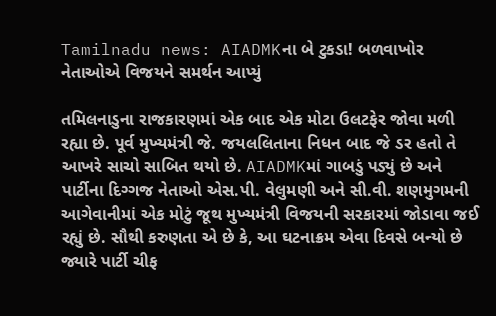Tamilnadu news: AIADMKના બે ટુકડા! બળવાખોર નેતાઓએ વિજયને સમર્થન આપ્યું

તમિલનાડુના રાજકારણમાં એક બાદ એક મોટા ઉલટફેર જોવા મળી રહ્યા છે. પૂર્વ મુખ્યમંત્રી જે. જયલલિતાના નિધન બાદ જે ડર હતો તે આખરે સાચો સાબિત થયો છે. AIADMKમાં ગાબડું પડ્યું છે અને પાર્ટીના દિગ્ગજ નેતાઓ એસ.પી. વેલુમણી અને સી.વી. શણમુગમની આગેવાનીમાં એક મોટું જૂથ મુખ્યમંત્રી વિજયની સરકારમાં જોડાવા જઈ રહ્યું છે. સૌથી કરુણતા એ છે કે, આ ઘટનાક્રમ એવા દિવસે બન્યો છે જ્યારે પાર્ટી ચીફ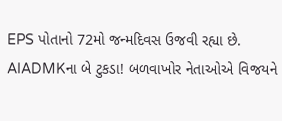EPS પોતાનો 72મો જન્મદિવસ ઉજવી રહ્યા છે.
AIADMKના બે ટુકડા! બળવાખોર નેતાઓએ વિજયને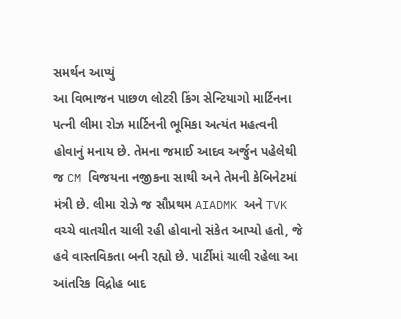સમર્થન આપ્યું
આ વિભાજન પાછળ લોટરી કિંગ સેન્ટિયાગો માર્ટિનના પત્ની લીમા રોઝ માર્ટિનની ભૂમિકા અત્યંત મહત્વની હોવાનું મનાય છે. તેમના જમાઈ આદવ અર્જુન પહેલેથી જ CM વિજયના નજીકના સાથી અને તેમની કેબિનેટમાં મંત્રી છે. લીમા રોઝે જ સૌપ્રથમ AIADMK અને TVK વચ્ચે વાતચીત ચાલી રહી હોવાનો સંકેત આપ્યો હતો, જે હવે વાસ્તવિકતા બની રહ્યો છે. પાર્ટીમાં ચાલી રહેલા આ આંતરિક વિદ્રોહ બાદ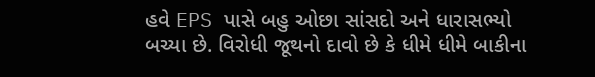હવે EPS પાસે બહુ ઓછા સાંસદો અને ધારાસભ્યો બચ્યા છે. વિરોધી જૂથનો દાવો છે કે ધીમે ધીમે બાકીના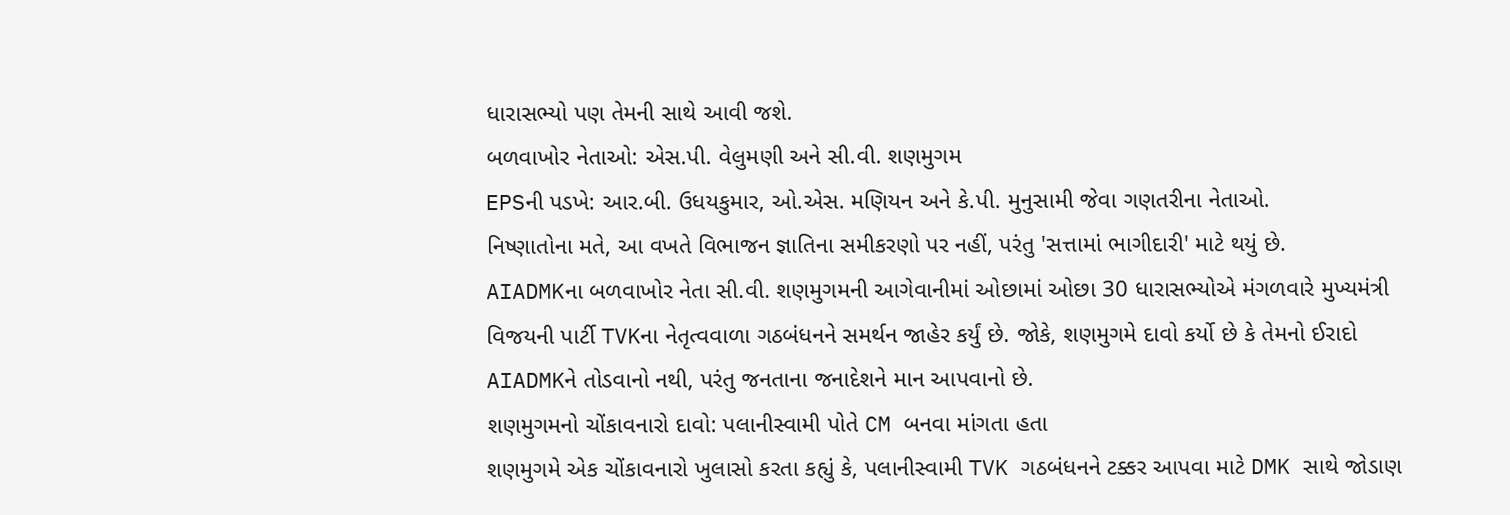ધારાસભ્યો પણ તેમની સાથે આવી જશે.
બળવાખોર નેતાઓ: એસ.પી. વેલુમણી અને સી.વી. શણમુગમ
EPSની પડખે: આર.બી. ઉધયકુમાર, ઓ.એસ. મણિયન અને કે.પી. મુનુસામી જેવા ગણતરીના નેતાઓ.
નિષ્ણાતોના મતે, આ વખતે વિભાજન જ્ઞાતિના સમીકરણો પર નહીં, પરંતુ 'સત્તામાં ભાગીદારી' માટે થયું છે.
AIADMKના બળવાખોર નેતા સી.વી. શણમુગમની આગેવાનીમાં ઓછામાં ઓછા 30 ધારાસભ્યોએ મંગળવારે મુખ્યમંત્રી વિજયની પાર્ટી TVKના નેતૃત્વવાળા ગઠબંધનને સમર્થન જાહેર કર્યું છે. જોકે, શણમુગમે દાવો કર્યો છે કે તેમનો ઈરાદો AIADMKને તોડવાનો નથી, પરંતુ જનતાના જનાદેશને માન આપવાનો છે.
શણમુગમનો ચોંકાવનારો દાવો: પલાનીસ્વામી પોતે CM બનવા માંગતા હતા
શણમુગમે એક ચોંકાવનારો ખુલાસો કરતા કહ્યું કે, પલાનીસ્વામી TVK ગઠબંધનને ટક્કર આપવા માટે DMK સાથે જોડાણ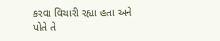કરવા વિચારી રહ્યા હતા અને પોતે તે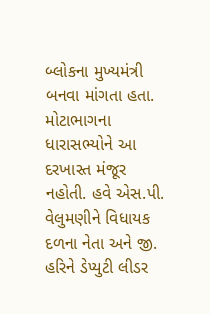બ્લોકના મુખ્યમંત્રી બનવા માંગતા હતા. મોટાભાગના ધારાસભ્યોને આ દરખાસ્ત મંજૂર નહોતી. હવે એસ.પી. વેલુમણીને વિધાયક દળના નેતા અને જી. હરિને ડેપ્યુટી લીડર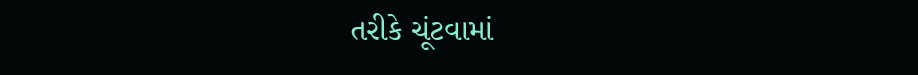તરીકે ચૂંટવામાં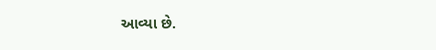આવ્યા છે.